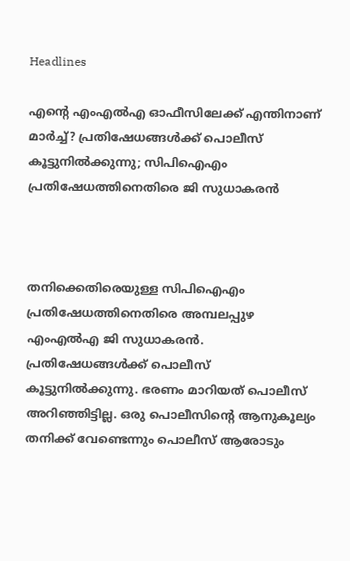Headlines

എന്റെ എംഎല്‍എ ഓഫീസിലേക്ക് എന്തിനാണ് മാര്‍ച്ച്? പ്രതിഷേധങ്ങള്‍ക്ക് പൊലീസ് കൂട്ടുനില്‍ക്കുന്നു; സിപിഐഎം പ്രതിഷേധത്തിനെതിരെ ജി സുധാകരന്‍



തനിക്കെതിരെയുള്ള സിപിഐഎം പ്രതിഷേധത്തിനെതിരെ അമ്പലപ്പുഴ എംഎല്‍എ ജി സുധാകരന്‍. പ്രതിഷേധങ്ങള്‍ക്ക് പൊലീസ് കൂട്ടുനില്‍ക്കുന്നു. ഭരണം മാറിയത് പൊലീസ് അറിഞ്ഞിട്ടില്ല. ഒരു പൊലീസിന്റെ ആനുകൂല്യം തനിക്ക് വേണ്ടെന്നും പൊലീസ് ആരോടും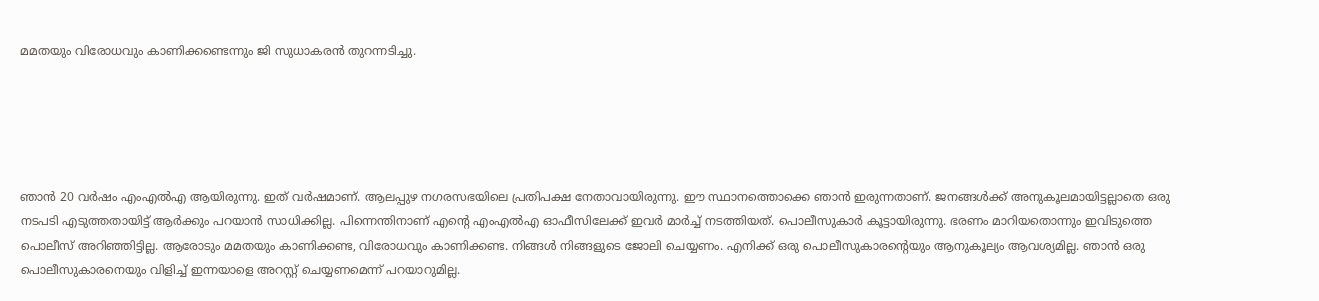മമതയും വിരോധവും കാണിക്കണ്ടെന്നും ജി സുധാകരന്‍ തുറന്നടിച്ചു.





ഞാന്‍ 20 വര്‍ഷം എംഎല്‍എ ആയിരുന്നു. ഇത് വര്‍ഷമാണ്. ആലപ്പുഴ നഗരസഭയിലെ പ്രതിപക്ഷ നേതാവായിരുന്നു. ഈ സ്ഥാനത്തൊക്കെ ഞാന്‍ ഇരുന്നതാണ്. ജനങ്ങള്‍ക്ക് അനുകൂലമായിട്ടല്ലാതെ ഒരു നടപടി എടുത്തതായിട്ട് ആര്‍ക്കും പറയാന്‍ സാധിക്കില്ല. പിന്നെന്തിനാണ് എന്റെ എംഎല്‍എ ഓഫീസിലേക്ക് ഇവര്‍ മാര്‍ച്ച് നടത്തിയത്. പൊലീസുകാര്‍ കൂട്ടായിരുന്നു. ഭരണം മാറിയതൊന്നും ഇവിടുത്തെ പൊലീസ് അറിഞ്ഞിട്ടില്ല. ആരോടും മമതയും കാണിക്കണ്ട, വിരോധവും കാണിക്കണ്ട. നിങ്ങള്‍ നിങ്ങളുടെ ജോലി ചെയ്യണം. എനിക്ക് ഒരു പൊലീസുകാരന്റെയും ആനുകൂല്യം ആവശ്യമില്ല. ഞാന്‍ ഒരു പൊലീസുകാരനെയും വിളിച്ച് ഇന്നയാളെ അറസ്റ്റ് ചെയ്യണമെന്ന് പറയാറുമില്ല.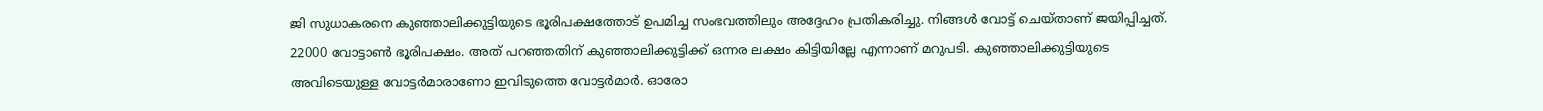ജി സുധാകരനെ കുഞ്ഞാലിക്കുട്ടിയുടെ ഭൂരിപക്ഷത്തോട് ഉപമിച്ച സംഭവത്തിലും അദ്ദേഹം പ്രതികരിച്ചു. നിങ്ങള്‍ വോട്ട് ചെയ്താണ് ജയിപ്പിച്ചത്. 22000 വോട്ടാണ്‍ ഭൂരിപക്ഷം. അത് പറഞ്ഞതിന് കുഞ്ഞാലിക്കുട്ടിക്ക് ഒന്നര ലക്ഷം കിട്ടിയില്ലേ എന്നാണ് മറുപടി. കുഞ്ഞാലിക്കുട്ടിയുടെ അവിടെയുള്ള വോട്ടര്‍മാരാണോ ഇവിടുത്തെ വോട്ടര്‍മാര്‍. ഓരോ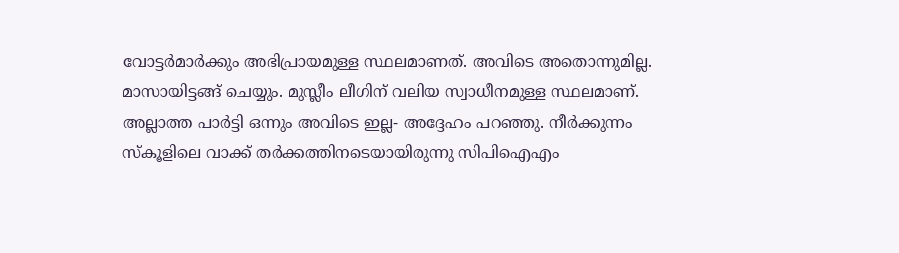വോട്ടര്‍മാര്‍ക്കും അഭിപ്രായമുള്ള സ്ഥലമാണത്. അവിടെ അതൊന്നുമില്ല. മാസായിട്ടങ്ങ് ചെയ്യും. മുസ്ലീം ലീഗിന് വലിയ സ്വാധീനമുള്ള സ്ഥലമാണ്. അല്ലാത്ത പാര്‍ട്ടി ഒന്നും അവിടെ ഇല്ല- അദ്ദേഹം പറഞ്ഞു. നീര്‍ക്കുന്നം സ്‌കൂളിലെ വാക്ക് തര്‍ക്കത്തിനടെയായിരുന്നു സിപിഐഎം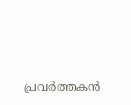പ്രവര്‍ത്തകന്‍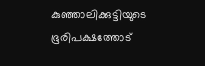കുഞ്ഞാലിക്കുട്ടിയുടെ ഭൂരിപക്ഷത്തോട്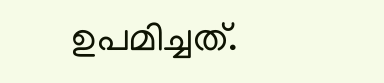ഉപമിച്ചത്.